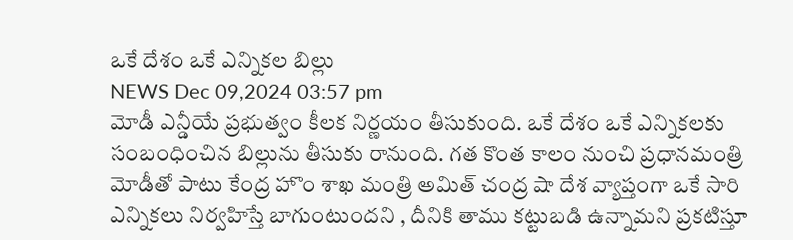ఒకే దేశం ఒకే ఎన్నికల బిల్లు
NEWS Dec 09,2024 03:57 pm
మోడీ ఎన్డీయే ప్రభుత్వం కీలక నిర్ణయం తీసుకుంది. ఒకే దేశం ఒకే ఎన్నికలకు సంబంధించిన బిల్లును తీసుకు రానుంది. గత కొంత కాలం నుంచి ప్రధానమంత్రి మోడీతో పాటు కేంద్ర హొం శాఖ మంత్రి అమిత్ చంద్ర షా దేశ వ్యాప్తంగా ఒకే సారి ఎన్నికలు నిర్వహిస్తే బాగుంటుందని , దీనికి తాము కట్టుబడి ఉన్నామని ప్రకటిస్తూ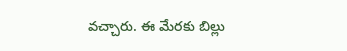వచ్చారు. ఈ మేరకు బిల్లు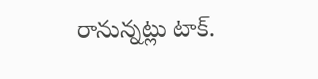రానున్నట్లు టాక్.